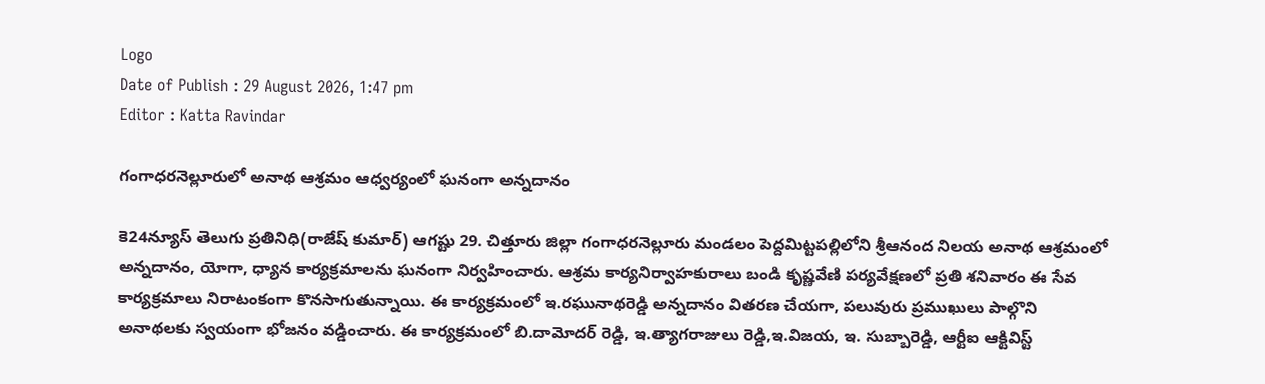Logo
Date of Publish : 29 August 2026, 1:47 pm
Editor : Katta Ravindar

గంగాధరనెల్లూరులో అనాథ ఆశ్రమం ఆధ్వర్యంలో ఘనంగా అన్నదానం

కె24న్యూస్ తెలుగు ప్రతినిధి(రాజేష్ కుమార్) ఆగష్టు 29. చిత్తూరు జిల్లా గంగాధరనెల్లూరు మండలం పెద్దమిట్టపల్లిలోని శ్రీఆనంద నిలయ అనాథ ఆశ్రమంలో అన్నదానం, యోగా, ధ్యాన కార్యక్రమాలను ఘనంగా నిర్వహించారు. ఆశ్రమ కార్యనిర్వాహకురాలు బండి కృష్ణవేణి పర్యవేక్షణలో ప్రతి శనివారం ఈ సేవ కార్యక్రమాలు నిరాటంకంగా కొనసాగుతున్నాయి. ఈ కార్యక్రమంలో ఇ.రఘునాథరెడ్డి అన్నదానం వితరణ చేయగా, పలువురు ప్రముఖులు పాల్గొని అనాథలకు స్వయంగా భోజనం వడ్డించారు. ఈ కార్యక్రమంలో బి.దామోదర్ రెడ్డి, ఇ.త్యాగరాజులు రెడ్డి,ఇ.విజయ, ఇ. సుబ్బారెడ్డి, ఆర్టీఐ ఆక్టివిస్ట్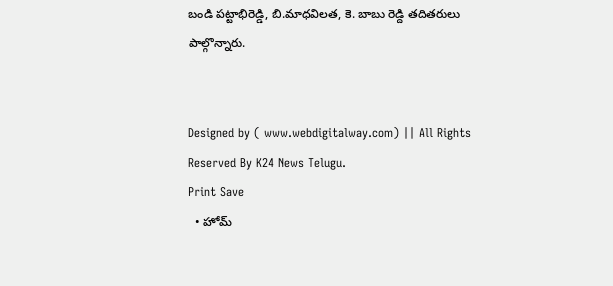బండి పట్టాభిరెడ్డి, బి.మాధవిలత, కె. బాబు రెడ్ది తదితరులు పాల్గొన్నారు.


Designed by ( www.webdigitalway.com) || All Rights Reserved By K24 News Telugu.
Print Save
  • హోమ్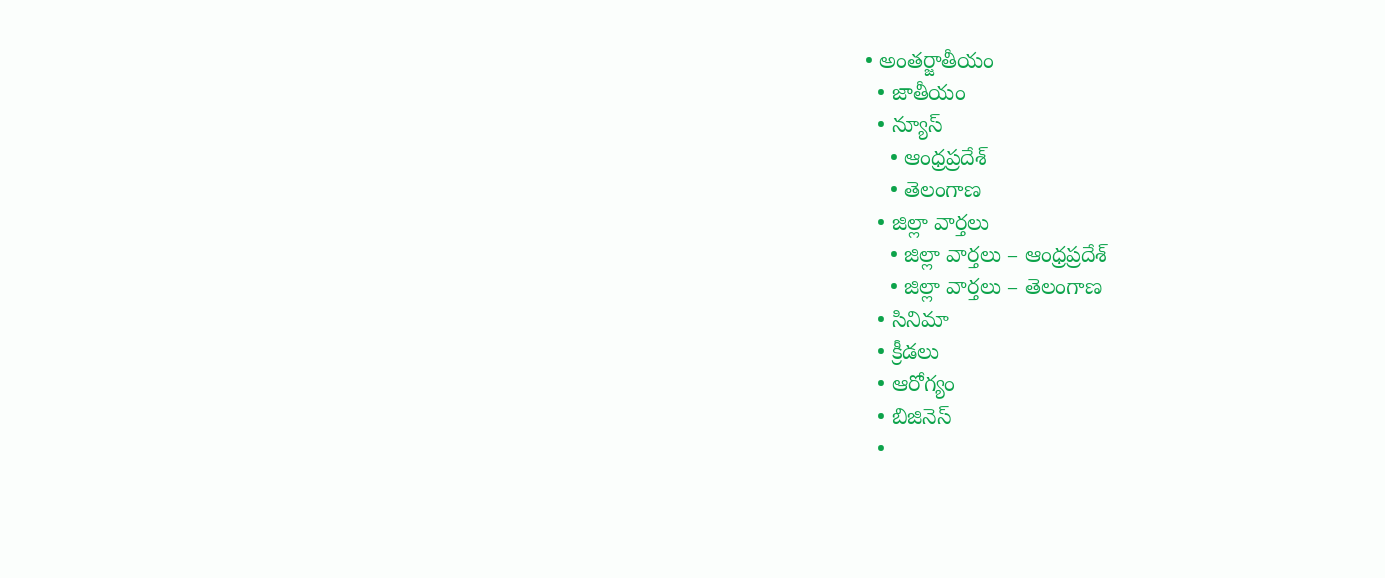• అంతర్జాతీయం
  • జాతీయం
  • న్యూస్
    • ఆంధ్రప్రదేశ్
    • తెలంగాణ
  • జిల్లా వార్తలు
    • జిల్లా వార్తలు – ఆంధ్రప్రదేశ్
    • జిల్లా వార్తలు – తెలంగాణ
  • సినిమా
  • క్రీడలు
  • ఆరోగ్యం
  • బిజినెస్
  •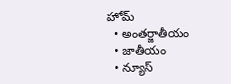హోమ్
  • అంతర్జాతీయం
  • జాతీయం
  • న్యూస్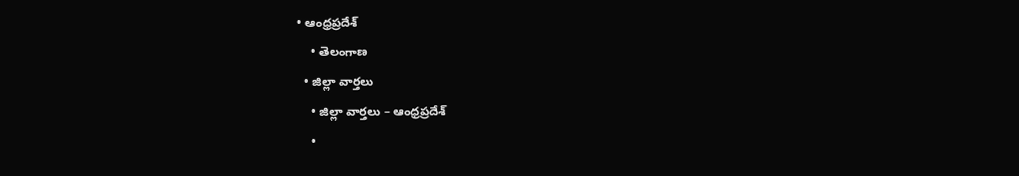• ఆంధ్రప్రదేశ్
    • తెలంగాణ
  • జిల్లా వార్తలు
    • జిల్లా వార్తలు – ఆంధ్రప్రదేశ్
    •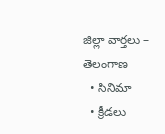జిల్లా వార్తలు – తెలంగాణ
  • సినిమా
  • క్రీడలు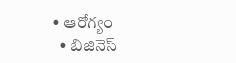• ఆరోగ్యం
  • బిజినెస్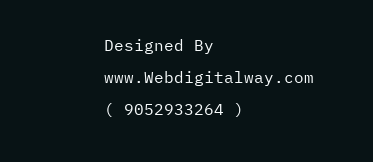Designed By www.Webdigitalway.com
( 9052933264 )